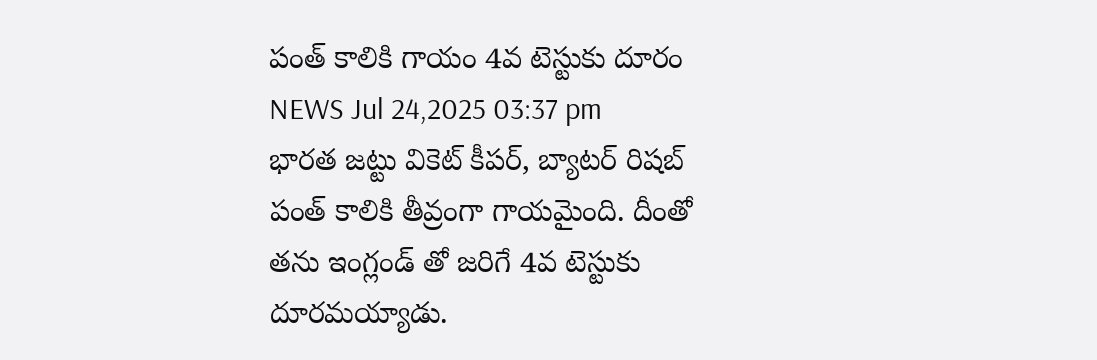పంత్ కాలికి గాయం 4వ టెస్టుకు దూరం
NEWS Jul 24,2025 03:37 pm
భారత జట్టు వికెట్ కీపర్, బ్యాటర్ రిషబ్ పంత్ కాలికి తీవ్రంగా గాయమైంది. దీంతో తను ఇంగ్లండ్ తో జరిగే 4వ టెస్టుకు దూరమయ్యాడు.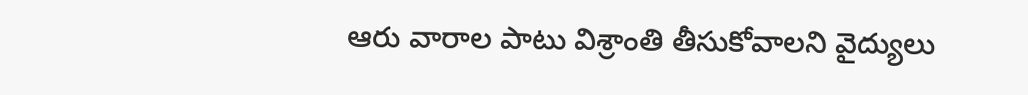ఆరు వారాల పాటు విశ్రాంతి తీసుకోవాలని వైద్యులు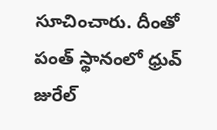సూచించారు. దీంతో పంత్ స్థానంలో ధ్రువ్ జురేల్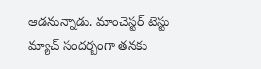ఆడనున్నాడు. మాంచెస్టర్ టెస్టు మ్యాచ్ సందర్బంగా తనకు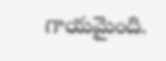గాయమైంది.